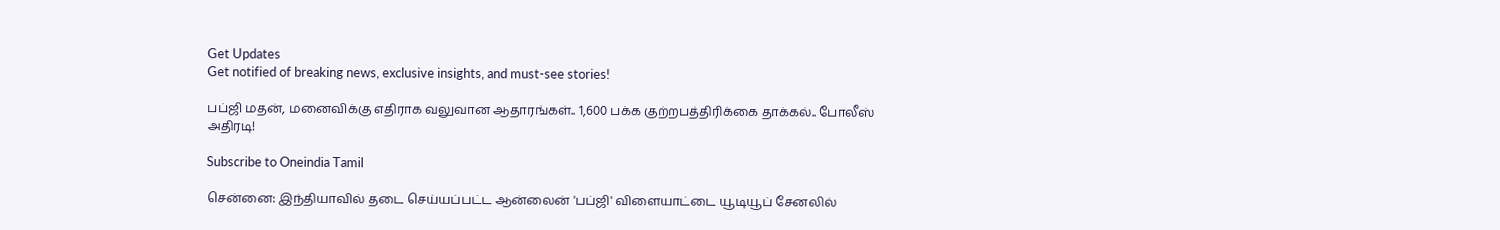Get Updates
Get notified of breaking news, exclusive insights, and must-see stories!

பப்ஜி மதன், மனைவிக்கு எதிராக வலுவான ஆதாரங்கள்.. 1,600 பக்க குற்றபத்திரிக்கை தாக்கல்.. போலீஸ் அதிரடி!

Subscribe to Oneindia Tamil

சென்னை: இந்தியாவில் தடை செய்யப்பட்ட ஆன்லைன் 'பப்ஜி' விளையாட்டை யூடியூப் சேனலில்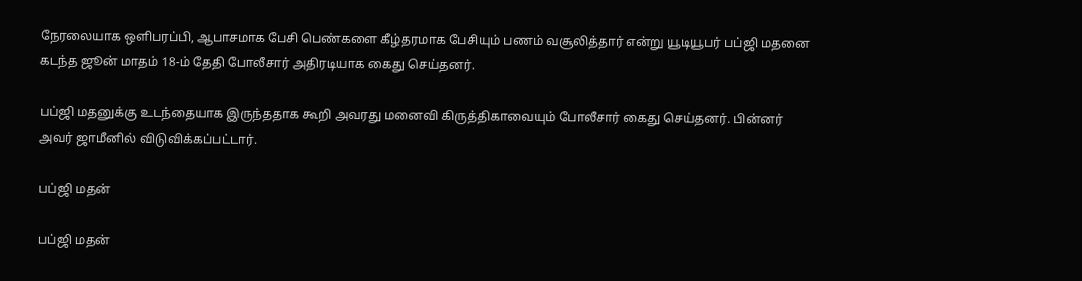நேரலையாக ஒளிபரப்பி, ஆபாசமாக பேசி பெண்களை கீழ்தரமாக பேசியும் பணம் வசூலித்தார் என்று யூடியூபர் பப்ஜி மதனை கடந்த ஜூன் மாதம் 18-ம் தேதி போலீசார் அதிரடியாக கைது செய்தனர்.

பப்ஜி மதனுக்கு உடந்தையாக இருந்ததாக கூறி அவரது மனைவி கிருத்திகாவையும் போலீசார் கைது செய்தனர். பின்னர் அவர் ஜாமீனில் விடுவிக்கப்பட்டார்.

பப்ஜி மதன்

பப்ஜி மதன்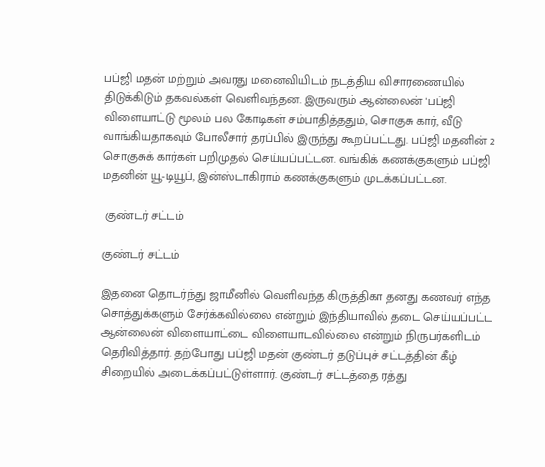பப்ஜி மதன் மற்றும் அவரது மனைவியிடம் நடத்திய விசாரணையில் திடுக்கிடும் தகவல்கள் வெளிவந்தன. இருவரும் ஆன்லைன் 'பப்ஜி விளையாட்டு மூலம் பல கோடிகள் சம்பாதித்ததும், சொகுசு கார், வீடு வாங்கியதாகவும் போலீசார் தரப்பில் இருந்து கூறப்பட்டது. பப்ஜி மதனின் 2 சொகுசுக் கார்கள் பறிமுதல் செய்யப்பட்டன. வங்கிக் கணக்குகளும் பப்ஜி மதனின் யூ-டியூப், இன்ஸ்டாகிராம் கணக்குகளும் முடக்கப்பட்டன.

 குண்டர் சட்டம்

குண்டர் சட்டம்

இதனை தொடர்ந்து ஜாமீனில் வெளிவந்த கிருத்திகா தனது கணவர் எந்த சொத்துக்களும் சேர்க்கவில்லை என்றும் இந்தியாவில் தடை செய்யப்பட்ட ஆன்லைன் விளையாட்டை விளையாடவில்லை என்றும் நிருபர்களிடம் தெரிவித்தார். தற்போது பப்ஜி மதன் குண்டர் தடுப்புச் சட்டத்தின் கீழ் சிறையில் அடைக்கப்பட்டுள்ளார். குண்டர் சட்டத்தை ரத்து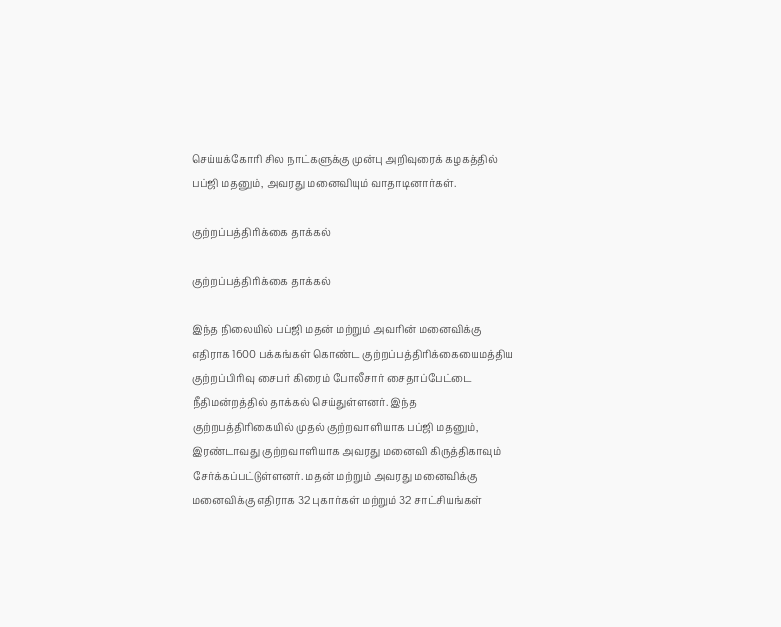செய்யக்கோரி சில நாட்களுக்கு முன்பு அறிவுரைக் கழகத்தில் பப்ஜி மதனும், அவரது மனைவியும் வாதாடினார்கள்.

குற்றப்பத்திரிக்கை தாக்கல்

குற்றப்பத்திரிக்கை தாக்கல்

இந்த நிலையில் பப்ஜி மதன் மற்றும் அவரின் மனைவிக்கு எதிராக 1600 பக்கங்கள் கொண்ட குற்றப்பத்திரிக்கையைமத்திய குற்றப்பிரிவு சைபர் கிரைம் போலீசார் சைதாப்பேட்டை நீதிமன்றத்தில் தாக்கல் செய்துள்ளனர். இந்த குற்றபத்திரிகையில் முதல் குற்றவாளியாக பப்ஜி மதனும், இரண்டாவது குற்றவாளியாக அவரது மனைவி கிருத்திகாவும் சேர்க்கப்பட்டுள்ளனர். மதன் மற்றும் அவரது மனைவிக்கு மனைவிக்கு எதிராக 32 புகார்கள் மற்றும் 32 சாட்சியங்கள்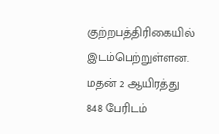குற்றபத்திரிகையில் இடம்பெற்றுள்ளன. மதன் 2 ஆயிரத்து 848 பேரிடம்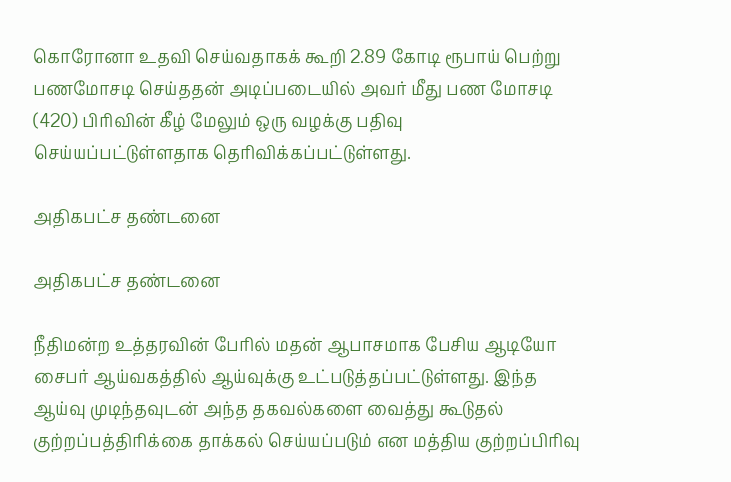கொரோனா உதவி செய்வதாகக் கூறி 2.89 கோடி ரூபாய் பெற்று பணமோசடி செய்ததன் அடிப்படையில் அவர் மீது பண மோசடி (420) பிரிவின் கீழ் மேலும் ஒரு வழக்கு பதிவு செய்யப்பட்டுள்ளதாக தெரிவிக்கப்பட்டுள்ளது.

அதிகபட்ச தண்டனை

அதிகபட்ச தண்டனை

நீதிமன்ற உத்தரவின் பேரில் மதன் ஆபாசமாக பேசிய ஆடியோ சைபர் ஆய்வகத்தில் ஆய்வுக்கு உட்படுத்தப்பட்டுள்ளது. இந்த ஆய்வு முடிந்தவுடன் அந்த தகவல்களை வைத்து கூடுதல் குற்றப்பத்திரிக்கை தாக்கல் செய்யப்படும் என மத்திய குற்றப்பிரிவு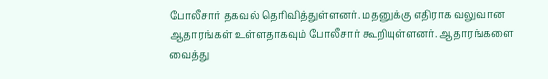போலீசார் தகவல் தெரிவித்துள்ளனர். மதனுக்கு எதிராக வலுவான ஆதாரங்கள் உள்ளதாகவும் போலீசார் கூறியுள்ளனர். ஆதாரங்களை வைத்து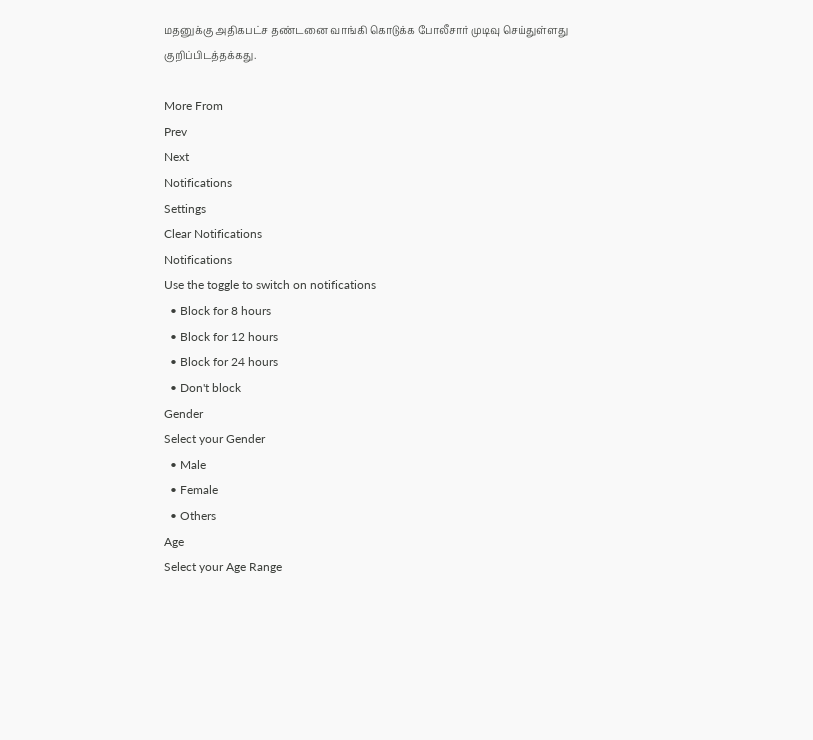மதனுக்கு அதிகபட்ச தண்டனை வாங்கி கொடுக்க போலீசார் முடிவு செய்துள்ளது குறிப்பிடத்தக்கது.

More From
Prev
Next
Notifications
Settings
Clear Notifications
Notifications
Use the toggle to switch on notifications
  • Block for 8 hours
  • Block for 12 hours
  • Block for 24 hours
  • Don't block
Gender
Select your Gender
  • Male
  • Female
  • Others
Age
Select your Age Range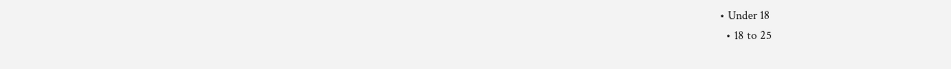• Under 18
  • 18 to 25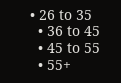• 26 to 35
  • 36 to 45
  • 45 to 55
  • 55+